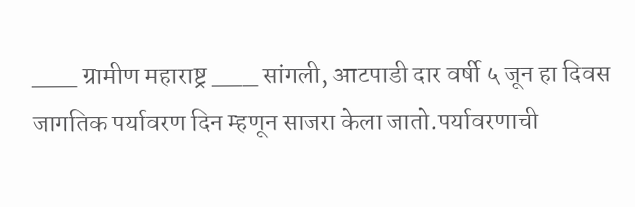___ ग्रामीण महाराष्ट्र ___ सांगली, आटपाडी दार वर्षी ५ जून हा दिवस जागतिक पर्यावरण दिन म्हणून साजरा केला जातो.पर्यावरणाची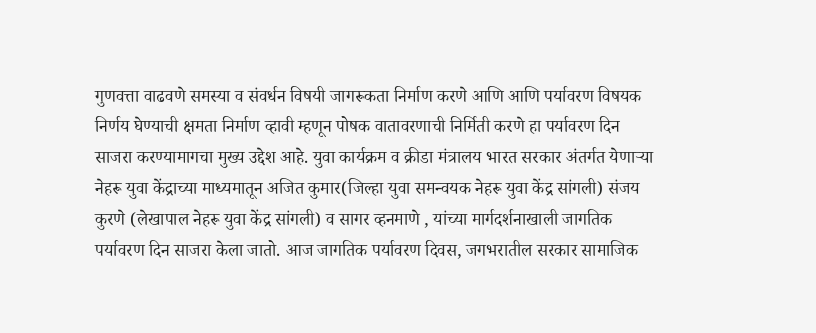गुणवत्ता वाढवणे समस्या व संवर्धन विषयी जागरूकता निर्माण करणे आणि आणि पर्यावरण विषयक निर्णय घेण्याची क्षमता निर्माण व्हावी म्हणून पोषक वातावरणाची निर्मिती करणे हा पर्यावरण दिन साजरा करण्यामागचा मुख्य उद्देश आहे. युवा कार्यक्रम व क्रीडा मंत्रालय भारत सरकार अंतर्गत येणाऱ्या नेहरू युवा केंद्राच्या माध्यमातून अजित कुमार(जिल्हा युवा समन्वयक नेहरू युवा केंद्र सांगली) संजय कुरणे (लेखापाल नेहरू युवा केंद्र सांगली) व सागर व्हनमाणे , यांच्या मार्गदर्शनाखाली जागतिक पर्यावरण दिन साजरा केला जातो. आज जागतिक पर्यावरण दिवस, जगभरातील सरकार सामाजिक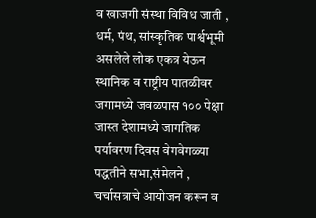व खाजगी संस्था विविध जाती , धर्म, पंथ, सांस्कृतिक पार्श्वभूमी असलेले लोक एकत्र येऊन स्थानिक व राष्ट्रीय पातळीवर जगामध्ये जवळपास १०० पेक्षा जास्त देशामध्ये जागतिक पर्यावरण दिवस वेगवेगळ्या पद्धतीने सभा,संमेलने , चर्चासत्राचे आयोजन करून व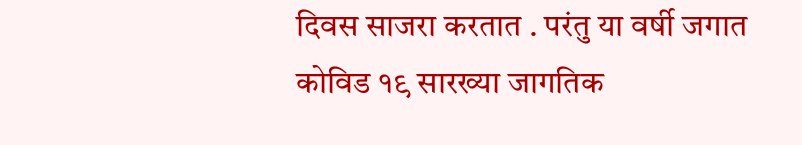दिवस साजरा करतात . परंतु या वर्षी जगात कोविड १९ सारख्या जागतिक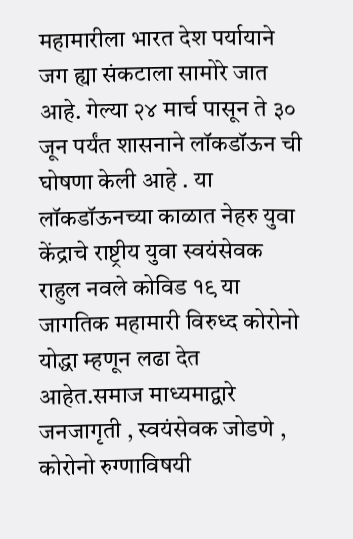महामारीला भारत देश पर्यायाने जग ह्या संकटाला सामोरे जात आहे. गेल्या २४ मार्च पासून ते ३० जून पर्यंत शासनाने लॉकडॉऊन ची घोषणा केली आहे . या लॉकडॉऊनच्या काळात नेहरु युवा केंद्राचे राष्ट्रीय युवा स्वयंसेवक राहुल नवले कोविड १९ या जागतिक महामारी विरुध्द कोरोनो योद्धा म्हणून लढा देत आहेत.समाज माध्यमाद्वारे जनजागृती , स्वयंसेवक जोडणे , कोरोनो रुग्णाविषयी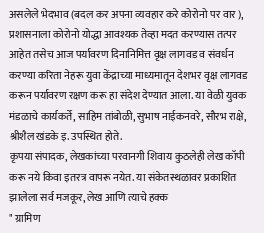असलेले भेदभाव (बदल कर अपना व्यवहार करे कोरोनो पर वार ), प्रशासनाला कोरोनो योद्धा आवश्यक तेव्हा मदत करण्यास तत्पर आहेत तसेच आज पर्यावरण दिनानिमित्त वृक्ष लागवड व संवर्धन करण्या करिता नेहरू युवा केंद्राच्या माध्यमातून देशभर वृक्ष लागवड करून पर्यावरण रक्षण करू हा संदेश देण्यात आला. या वेळी युवक मंडळाचे कार्यकर्ते, साहिम तांबोळी, सुभाष नाईकनवरे, सौरभ राक्षे, श्रीशैल खंडके इ. उपस्थित होते.
कृपया संपादक, लेखकांच्या परवानगी शिवाय कुठलेही लेख कॉपी करू नये किवा इतरत्र वापरू नयेत. या संकेतस्थळावर प्रकाशित झालेला सर्व मजकूर, लेख आणि त्याचे हक्क
" ग्रामिण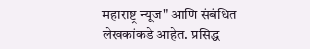महाराष्ट्र न्यूज" आणि संबंधित लेखकांकडे आहेत. प्रसिद्ध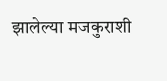झालेल्या मजकुराशी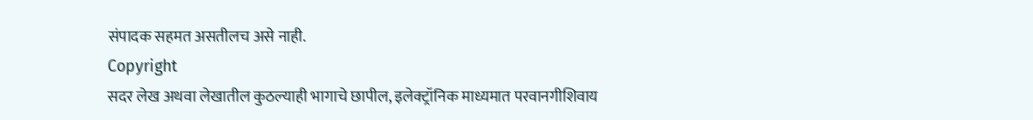संपादक सहमत असतीलच असे नाही.
Copyright
सदर लेख अथवा लेखातील कुठल्याही भागाचे छापील, इलेक्ट्रॉनिक माध्यमात परवानगीशिवाय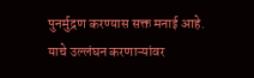पुनर्मुद्रण करण्यास सक्त मनाई आहे. याचे उल्लंघन करणाऱ्यांवर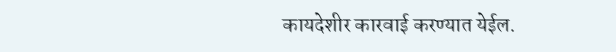कायदेशीर कारवाई करण्यात येईल.